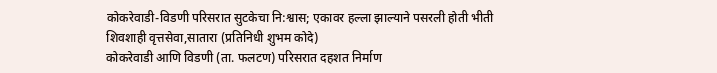कोकरेवाडी-विडणी परिसरात सुटकेचा नि:श्वास; एकावर हल्ला झाल्याने पसरली होती भीती
शिवशाही वृत्तसेवा,सातारा (प्रतिनिधी शुभम कोदे)
कोकरेवाडी आणि विडणी (ता. फलटण) परिसरात दहशत निर्माण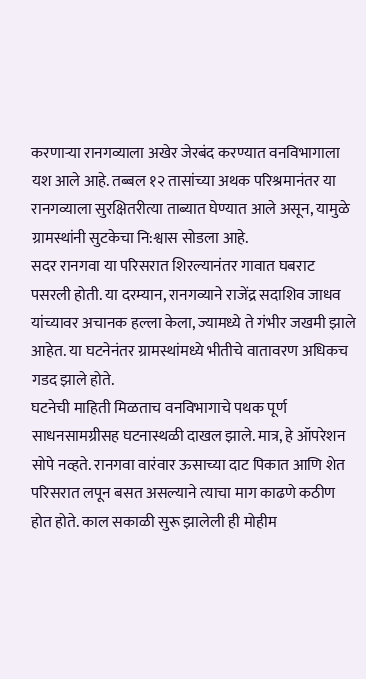करणाऱ्या रानगव्याला अखेर जेरबंद करण्यात वनविभागाला यश आले आहे. तब्बल १२ तासांच्या अथक परिश्रमानंतर या रानगव्याला सुरक्षितरीत्या ताब्यात घेण्यात आले असून, यामुळे ग्रामस्थांनी सुटकेचा नि:श्वास सोडला आहे.
सदर रानगवा या परिसरात शिरल्यानंतर गावात घबराट पसरली होती. या दरम्यान, रानगव्याने राजेंद्र सदाशिव जाधव यांच्यावर अचानक हल्ला केला, ज्यामध्ये ते गंभीर जखमी झाले आहेत. या घटनेनंतर ग्रामस्थांमध्ये भीतीचे वातावरण अधिकच गडद झाले होते.
घटनेची माहिती मिळताच वनविभागाचे पथक पूर्ण साधनसामग्रीसह घटनास्थळी दाखल झाले. मात्र, हे ऑपरेशन सोपे नव्हते. रानगवा वारंवार ऊसाच्या दाट पिकात आणि शेत परिसरात लपून बसत असल्याने त्याचा माग काढणे कठीण होत होते. काल सकाळी सुरू झालेली ही मोहीम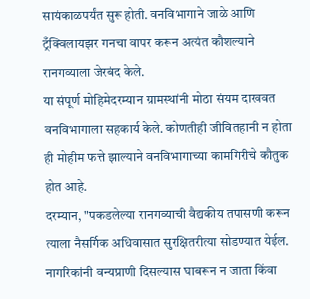सायंकाळपर्यंत सुरू होती. वनविभागाने जाळे आणि ट्रँक्विलायझर गनचा वापर करून अत्यंत कौशल्याने रानगव्याला जेरबंद केले.
या संपूर्ण मोहिमेदरम्यान ग्रामस्थांनी मोठा संयम दाखवत वनविभागाला सहकार्य केले. कोणतीही जीवितहानी न होता ही मोहीम फत्ते झाल्याने वनविभागाच्या कामगिरीचे कौतुक होत आहे.
दरम्यान, "पकडलेल्या रानगव्याची वैद्यकीय तपासणी करून त्याला नैसर्गिक अधिवासात सुरक्षितरीत्या सोडण्यात येईल. नागरिकांनी वन्यप्राणी दिसल्यास घाबरून न जाता किंवा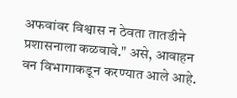अफवांवर विश्वास न ठेवता तातडीने प्रशासनाला कळवावे." असे, आवाहन वन विभागाकडून करण्यात आले आहे.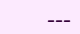---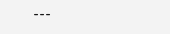---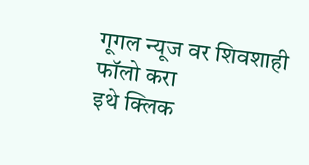गूगल न्यूज वर शिवशाही फॉलो करा
इथे क्लिक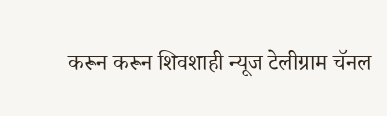करून करून शिवशाही न्यूज टेलीग्राम चॅनल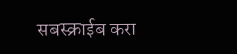सबस्क्राईब करा